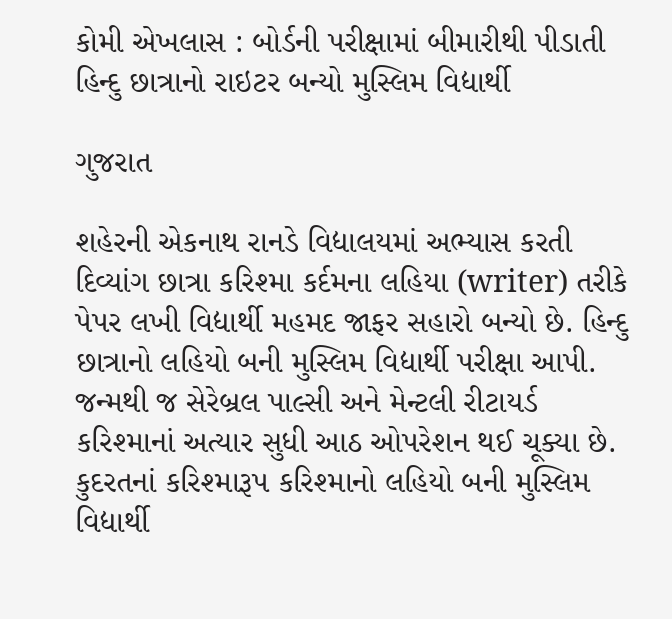કોમી એખલાસ : બોર્ડની પરીક્ષામાં બીમારીથી પીડાતી હિન્દુ છાત્રાનો રાઇટર બન્યો મુસ્લિમ વિદ્યાર્થી

ગુજરાત

શહેરની એકનાથ રાનડે વિદ્યાલયમાં અભ્યાસ કરતી દિવ્યાંગ છાત્રા કરિશ્મા કર્દમના લહિયા (writer) તરીકે પેપર લખી વિદ્યાર્થી મહમદ જાફર સહારો બન્યો છે. હિન્દુ છાત્રાનો લહિયો બની મુસ્લિમ વિદ્યાર્થી પરીક્ષા આપી. જન્મથી જ સેરેબ્રલ પાલ્સી અને મેન્ટલી રીટાયર્ડ કરિશ્માનાં અત્યાર સુધી આઠ ઓપરેશન થઈ ચૂક્યા છે. કુદરતનાં કરિશ્મારૂપ કરિશ્માનો લહિયો બની મુસ્લિમ વિદ્યાર્થી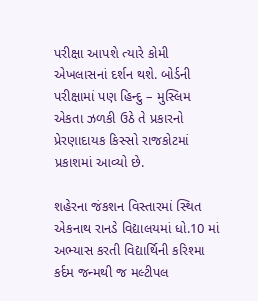પરીક્ષા આપશે ત્યારે કોમી એખલાસનાં દર્શન થશે. બોર્ડની પરીક્ષામાં પણ હિન્દુ – મુસ્લિમ એકતા ઝળકી ઉઠે તે પ્રકારનો પ્રેરણાદાયક કિસ્સો રાજકોટમાં પ્રકાશમાં આવ્યો છે.

શહેરના જંકશન વિસ્તારમાં સ્થિત એકનાથ રાનડે વિદ્યાલયમાં ધો.10 માં અભ્યાસ કરતી વિદ્યાર્થિની કરિશ્મા કર્દમ જન્મથી જ મલ્ટીપલ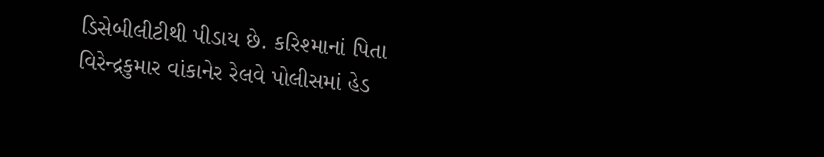ડિસેબીલીટીથી પીડાય છે. કરિશ્માનાં પિતા વિરેન્દ્રકુમાર વાંકાનેર રેલવે પોલીસમાં હેડ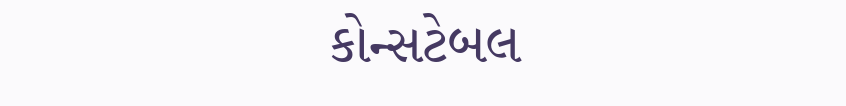કોન્સટેબલ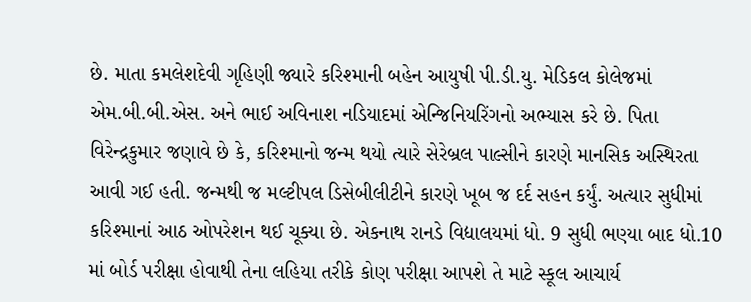છે. માતા કમલેશદેવી ગૃહિણી જ્યારે કરિશ્માની બહેન આયુષી પી.ડી.યુ. મેડિકલ કોલેજમાં એમ.બી.બી.એસ. અને ભાઈ અવિનાશ નડિયાદમાં એન્જિનિયરિંગનો અભ્યાસ કરે છે. પિતા વિરેન્દ્રકુમાર જણાવે છે કે, કરિશ્માનો જન્મ થયો ત્યારે સેરેબ્રલ પાલ્સીને કારણે માનસિક અસ્થિરતા આવી ગઈ હતી. જન્મથી જ મલ્ટીપલ ડિસેબીલીટીને કારણે ખૂબ જ દર્દ સહન કર્યું. અત્યાર સુધીમાં કરિશ્માનાં આઠ ઓપરેશન થઈ ચૂક્યા છે. એકનાથ રાનડે વિદ્યાલયમાં ધો. 9 સુધી ભણ્યા બાદ ધો.10 માં બોર્ડ પરીક્ષા હોવાથી તેના લહિયા તરીકે કોણ પરીક્ષા આપશે તે માટે સ્કૂલ આચાર્ય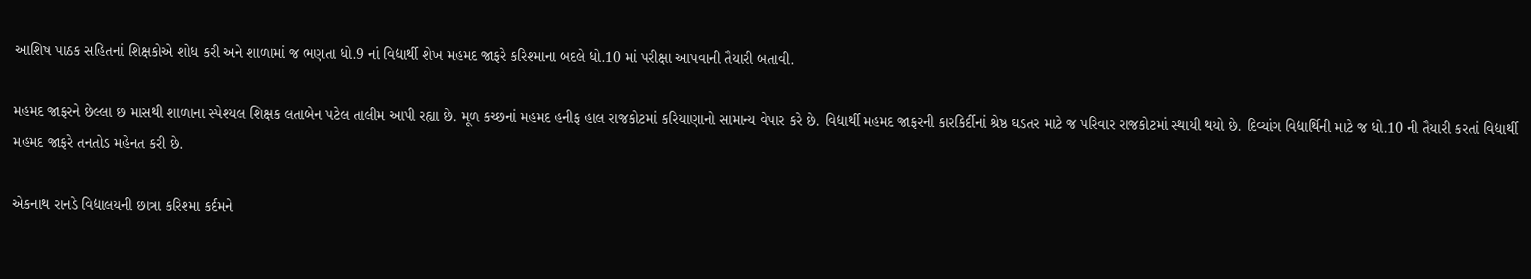આશિષ પાઠક સહિતનાં શિક્ષકોએ શોધ કરી અને શાળામાં જ ભણતા ધો.9 નાં વિદ્યાર્થી શેખ મહમદ જાફરે કરિશ્માના બદલે ધો.10 માં પરીક્ષા આપવાની તૈયારી બતાવી.

મહમદ જાફરને છેલ્લા છ માસથી શાળાના સ્પેશ્યલ શિક્ષક લતાબેન પટેલ તાલીમ આપી રહ્યા છે. મૂળ કચ્છનાં મહમદ હનીફ હાલ રાજકોટમાં કરિયાણાનો સામાન્ય વેપાર કરે છે. વિદ્યાર્થી મહમદ જાફરની કારકિર્દીનાં શ્રેષ્ઠ ઘડતર માટે જ પરિવાર રાજકોટમાં સ્થાયી થયો છે. દિવ્યાંગ વિદ્યાર્થિની માટે જ ધો.10 ની તૈયારી કરતાં વિદ્યાર્થી મહમદ જાફરે તનતોડ મહેનત કરી છે.

એકનાથ રાનડે વિદ્યાલયની છાત્રા કરિશ્મા કર્દમને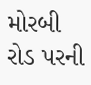મોરબી રોડ પરની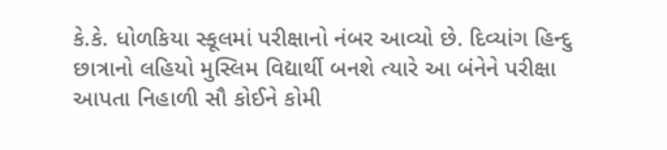કે.કે. ધોળકિયા સ્કૂલમાં પરીક્ષાનો નંબર આવ્યો છે. દિવ્યાંગ હિન્દુ છાત્રાનો લહિયો મુસ્લિમ વિદ્યાર્થી બનશે ત્યારે આ બંનેને પરીક્ષા આપતા નિહાળી સૌ કોઈને કોમી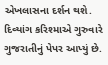એખલાસના દર્શન થશે. દિવ્યાંગ કરિશ્માએ ગુરુવારે ગુજરાતીનું પેપર આપ્યું છે.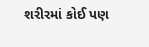શરીરમાં કોઈ પણ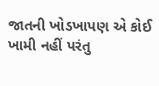જાતની ખોડખાપણ એ કોઈ ખામી નહીં પરંતુ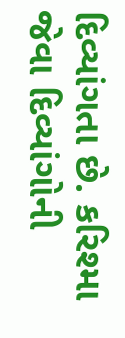દિવ્યાંગતા છે. કરિશ્મા જેવા દિવ્યાંગોની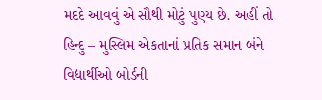મદદે આવવું એ સૌથી મોટું પુણ્ય છે. અહીં તો હિન્દુ – મુસ્લિમ એકતાનાં પ્રતિક સમાન બંને વિદ્યાર્થીઓ બોર્ડની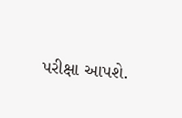પરીક્ષા આપશે.